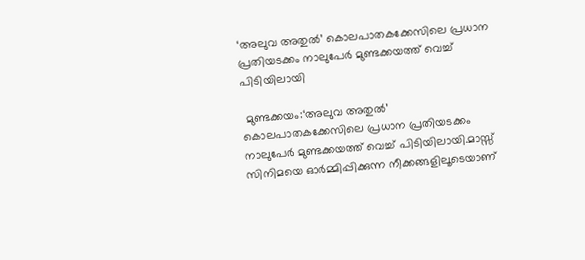‘അലുവ അതുൽ’ കൊലപാതകക്കേസിലെ പ്രധാന പ്രതിയടക്കം നാലുപേർ മുണ്ടക്കയത്ത് വെച്ച് പിടിയിലായി

 മുണ്ടക്കയം:‘അലുവ അതുൽ’ കൊലപാതകക്കേസിലെ പ്രധാന പ്രതിയടക്കം നാലുപേർ മുണ്ടക്കയത്ത് വെച്ച് പിടിയിലായി.മാസ്സ് സിനിമയെ ഓർമ്മിപ്പിക്കുന്ന നീക്കങ്ങളിലൂടെയാണ്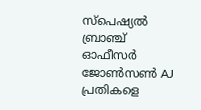സ്പെഷ്യൽ ബ്രാഞ്ച് ഓഫീസർ ജോൺസൺ AJ പ്രതികളെ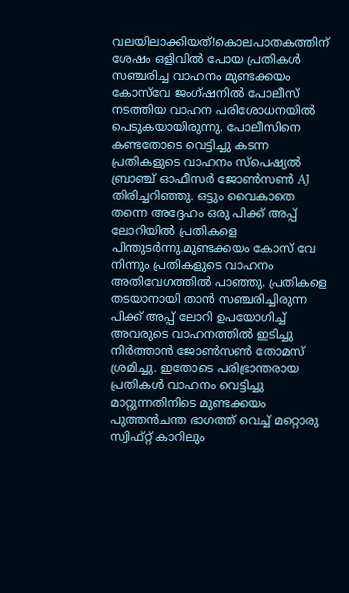വലയിലാക്കിയത്!കൊലപാതകത്തിന് ശേഷം ഒളിവിൽ പോയ പ്രതികൾ സഞ്ചരിച്ച വാഹനം മുണ്ടക്കയം കോസ്‌വേ ജംഗ്ഷനിൽ പോലീസ് നടത്തിയ വാഹന പരിശോധനയിൽ പെടുകയായിരുന്നു. പോലീസിനെ കണ്ടതോടെ വെട്ടിച്ചു കടന്ന പ്രതികളുടെ വാഹനം സ്പെഷ്യൽ ബ്രാഞ്ച് ഓഫീസർ ജോൺസൺ AJ തിരിച്ചറിഞ്ഞു. ഒട്ടും വൈകാതെ തന്നെ അദ്ദേഹം ഒരു പിക്ക് അപ്പ് ലോറിയിൽ പ്രതികളെ പിന്തുടർന്നു.മുണ്ടക്കയം കോസ് വേ നിന്നും പ്രതികളുടെ വാഹനം അതിവേഗത്തിൽ പാഞ്ഞു. പ്രതികളെ തടയാനായി താൻ സഞ്ചരിച്ചിരുന്ന പിക്ക് അപ്പ് ലോറി ഉപയോഗിച്ച് അവരുടെ വാഹനത്തിൽ ഇടിച്ചു നിർത്താൻ ജോൺസൺ തോമസ് ശ്രമിച്ചു. ഇതോടെ പരിഭ്രാന്തരായ പ്രതികൾ വാഹനം വെട്ടിച്ചു മാറ്റുന്നതിനിടെ മുണ്ടക്കയം പുത്തൻചന്ത ഭാഗത്ത് വെച്ച് മറ്റൊരു സ്വിഫ്റ്റ് കാറിലും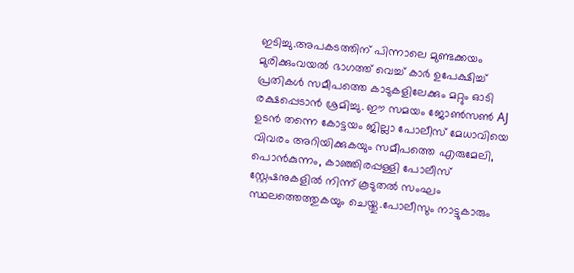ഇടിച്ചു.അപകടത്തിന് പിന്നാലെ മുണ്ടക്കയം മുരിക്കുംവയൽ ഭാഗത്ത് വെച്ച് കാർ ഉപേക്ഷിച്ച് പ്രതികൾ സമീപത്തെ കാടുകളിലേക്കും മറ്റും ഓടി രക്ഷപ്പെടാൻ ശ്രമിച്ചു. ഈ സമയം ജോൺസൺ AJ ഉടൻ തന്നെ കോട്ടയം ജില്ലാ പോലീസ് മേധാവിയെ വിവരം അറിയിക്കുകയും സമീപത്തെ എരുമേലി, പൊൻകുന്നം, കാഞ്ഞിരപ്പള്ളി പോലീസ് സ്റ്റേഷനുകളിൽ നിന്ന് കൂടുതൽ സംഘം സ്ഥലത്തെത്തുകയും ചെയ്തു.പോലീസും നാട്ടുകാരും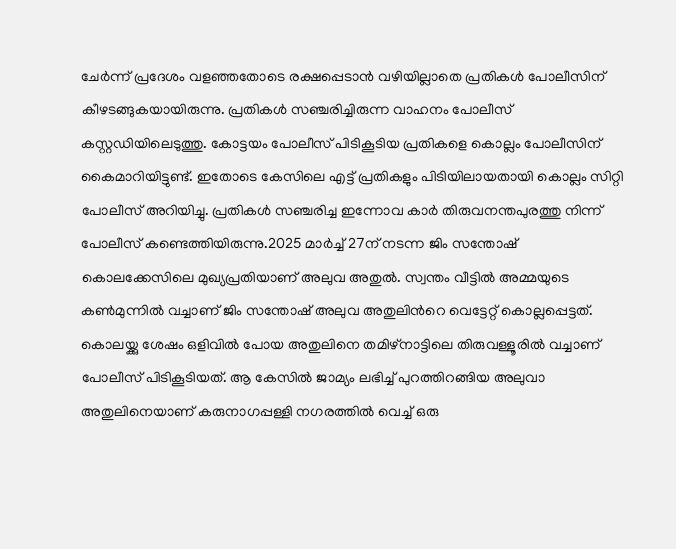ചേർന്ന് പ്രദേശം വളഞ്ഞതോടെ രക്ഷപ്പെടാൻ വഴിയില്ലാതെ പ്രതികൾ പോലീസിന് കീഴടങ്ങുകയായിരുന്നു. പ്രതികൾ സഞ്ചരിച്ചിരുന്ന വാഹനം പോലീസ് കസ്റ്റഡിയിലെടുത്തു. കോട്ടയം പോലീസ് പിടികൂടിയ പ്രതികളെ കൊല്ലം പോലീസിന് കൈമാറിയിട്ടുണ്ട്. ഇതോടെ കേസിലെ എട്ട് പ്രതികളും പിടിയിലായതായി കൊല്ലം സിറ്റി പോലീസ് അറിയിച്ചു. പ്രതികൾ സഞ്ചരിച്ച ഇന്നോവ കാർ തിരുവനന്തപുരത്തു നിന്ന് പോലീസ് കണ്ടെത്തിയിരുന്നു.2025 മാർച്ച് 27ന് നടന്ന ജിം സന്തോഷ് കൊലക്കേസിലെ മുഖ്യപ്രതിയാണ് അലുവ അതുൽ. സ്വന്തം വീട്ടിൽ അമ്മയുടെ കൺമുന്നിൽ വച്ചാണ് ജിം സന്തോഷ് അലുവ അതുലിന്‍റെ വെട്ടേറ്റ് കൊല്ലപ്പെട്ടത്. കൊലയ്ക്കു ശേഷം ഒളിവിൽ പോയ അതുലിനെ തമിഴ്നാട്ടിലെ തിരുവള്ളൂരിൽ വച്ചാണ് പോലീസ് പിടികൂടിയത്. ആ കേസിൽ ജാമ്യം ലഭിച്ച് പുറത്തിറങ്ങിയ അലുവാ അതുലിനെയാണ് കരുനാഗപ്പള്ളി നഗരത്തിൽ വെച്ച് ഒരു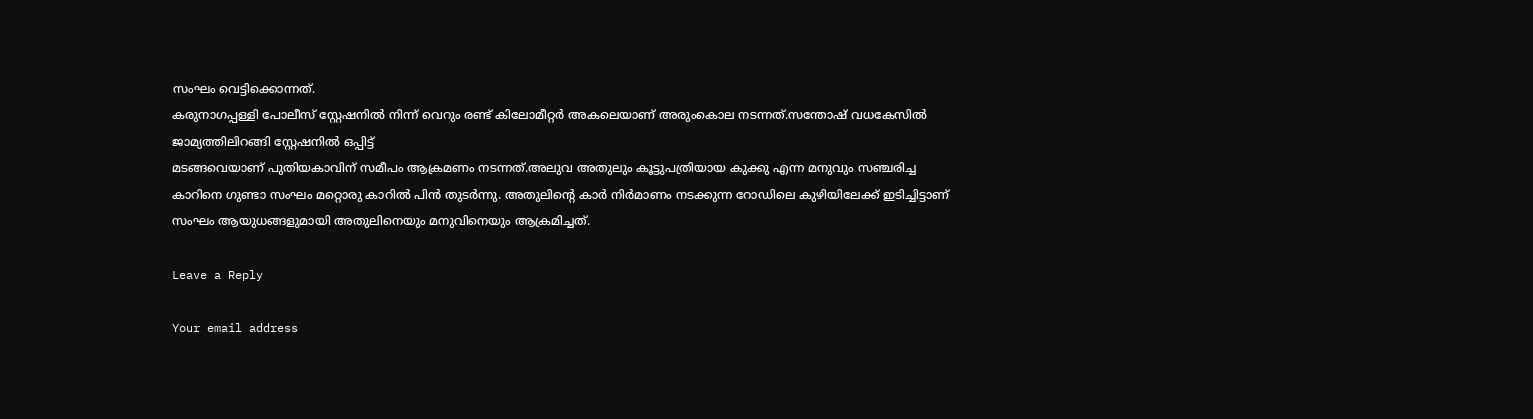സംഘം വെട്ടിക്കൊന്നത്.
കരുനാഗപ്പള്ളി പോലീസ് സ്റ്റേഷനില്‍ നിന്ന് വെറും രണ്ട് കിലോമീറ്റര്‍ അകലെയാണ് അരുംകൊല നടന്നത്.സന്തോഷ് വധകേസിൽ ജാമ്യത്തിലിറങ്ങി സ്റ്റേഷനിൽ ഒപ്പിട്ട്
മടങ്ങവെയാണ് പുതിയകാവിന് സമീപം ആക്രമണം നടന്നത്.അലുവ അതുലും കൂട്ടുപത്രിയായ കുക്കു എന്ന മനുവും സഞ്ചരിച്ച കാറിനെ ഗുണ്ടാ സംഘം മറ്റൊരു കാറിൽ പിൻ തുടർന്നു. അതുലിന്‍റെ കാർ നിർമാണം നടക്കുന്ന റോഡിലെ കുഴിയിലേക്ക് ഇടിച്ചിട്ടാണ് സംഘം ആയുധങ്ങളുമായി അതുലിനെയും മനുവിനെയും ആക്രമിച്ചത്.

Leave a Reply

Your email address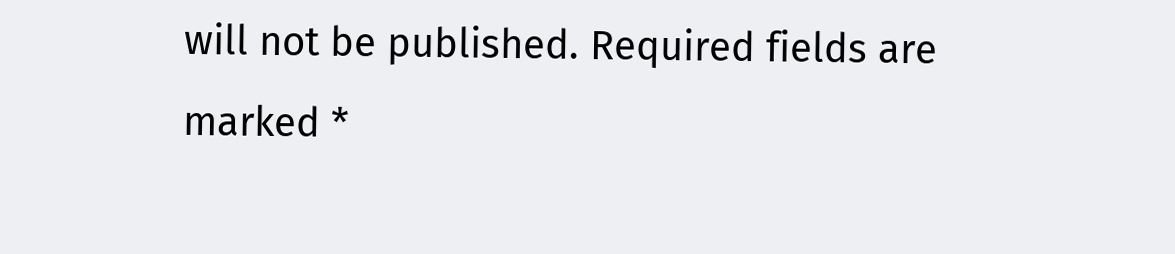will not be published. Required fields are marked *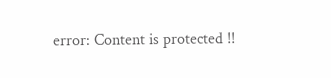error: Content is protected !!